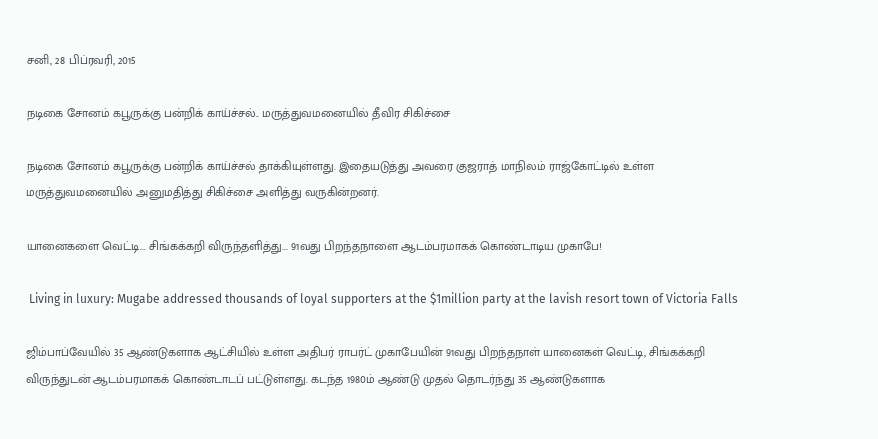சனி, 28 பிப்ரவரி, 2015

நடிகை சோனம் கபூருக்கு பன்றிக் காய்ச்சல்.. மருத்துவமனையில் தீவிர சிகிச்சை

நடிகை சோனம் கபூருக்கு பன்றிக் காய்ச்சல் தாக்கியுள்ளது. இதையடுத்து அவரை குஜராத் மாநிலம் ராஜ்கோட்டில் உள்ள மருத்துவமனையில் அனுமதித்து சிகிச்சை அளித்து வருகின்றனர்.

யானைகளை வெட்டி... சிங்கக்கறி விருந்தளித்து... 91வது பிறந்தநாளை ஆடம்பரமாகக் கொண்டாடிய முகாபே!

 Living in luxury: Mugabe addressed thousands of loyal supporters at the $1million party at the lavish resort town of Victoria Falls

ஜிம்பாப்வேயில் 35 ஆண்டுகளாக ஆட்சியில் உள்ள அதிபர் ராபர்ட் முகாபேயின் 91வது பிறந்தநாள் யானைகள் வெட்டி, சிங்கக்கறி விருந்துடன் ஆடம்பரமாகக் கொண்டாடப் பட்டுள்ளது. கடந்த 1980ம் ஆண்டு முதல் தொடர்ந்து 35 ஆண்டுகளாக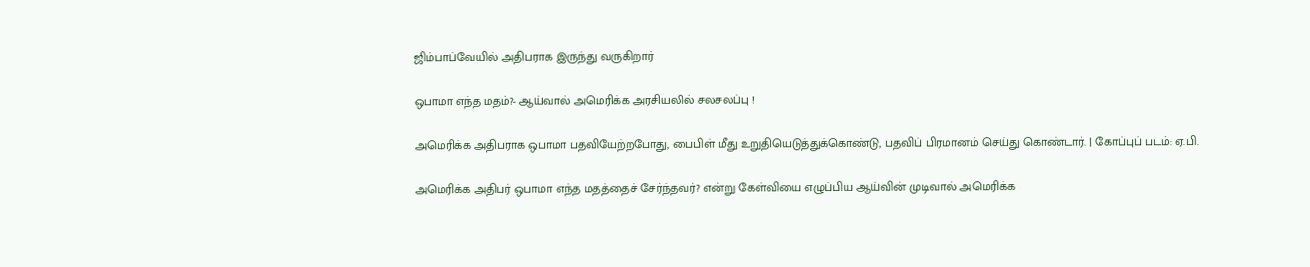ஜிம்பாப்வேயில் அதிபராக இருந்து வருகிறார்

ஒபாமா எந்த மதம்?- ஆய்வால் அமெரிக்க அரசியலில் சலசலப்பு !

அமெரிக்க அதிபராக ஒபாமா பதவியேற்றபோது, பைபிள் மீது உறுதியெடுத்துக்கொண்டு, பதவிப் பிரமானம் செய்து கொண்டார். | கோப்புப் படம்: ஏ.பி.

அமெரிக்க அதிபர் ஒபாமா எந்த மதத்தைச் சேர்ந்தவர்? என்று கேள்வியை எழுப்பிய ஆய்வின் முடிவால் அமெரிக்க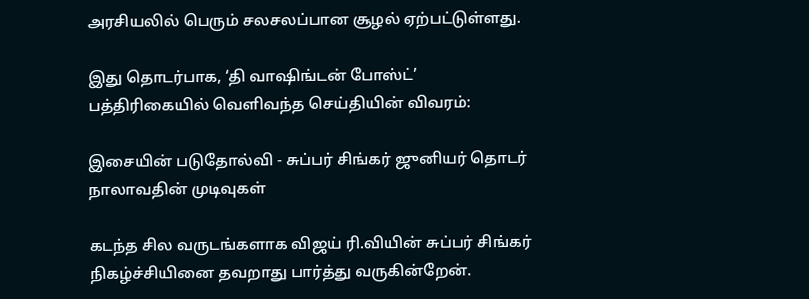அரசியலில் பெரும் சலசலப்பான சூழல் ஏற்பட்டுள்ளது.

இது தொடர்பாக, ‘தி வாஷிங்டன் போஸ்ட்’ பத்திரிகையில் வெளிவந்த செய்தியின் விவரம்:

இசையின் படுதோல்வி - சுப்பர் சிங்கர் ஜுனியர் தொடர் நாலாவதின் முடிவுகள்

கடந்த சில வருடங்களாக விஜய் ரி.வியின் சுப்பர் சிங்கர் நிகழ்ச்சியினை தவறாது பார்த்து வருகின்றேன்.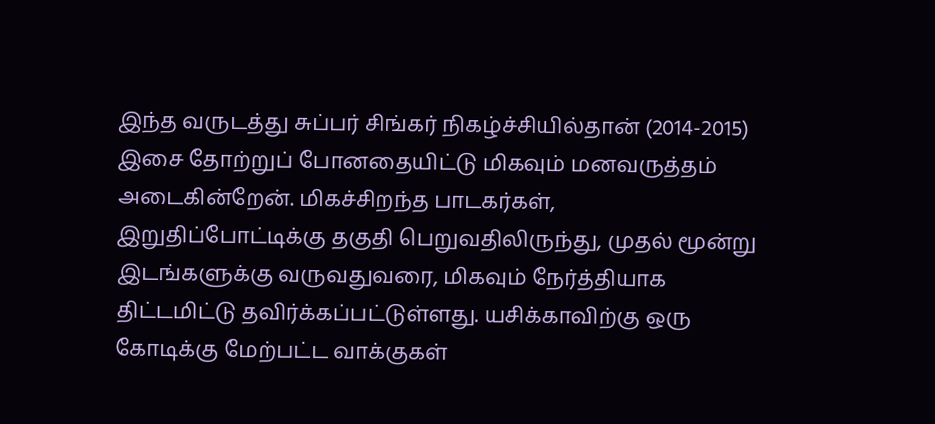இந்த வருடத்து சுப்பர் சிங்கர் நிகழ்ச்சியில்தான் (2014-2015) இசை தோற்றுப் போனதையிட்டு மிகவும் மனவருத்தம் அடைகின்றேன். மிகச்சிறந்த பாடகர்கள், இறுதிப்போட்டிக்கு தகுதி பெறுவதிலிருந்து, முதல் மூன்று இடங்களுக்கு வருவதுவரை, மிகவும் நேர்த்தியாக திட்டமிட்டு தவிர்க்கப்பட்டுள்ளது. யசிக்காவிற்கு ஒரு கோடிக்கு மேற்பட்ட வாக்குகள்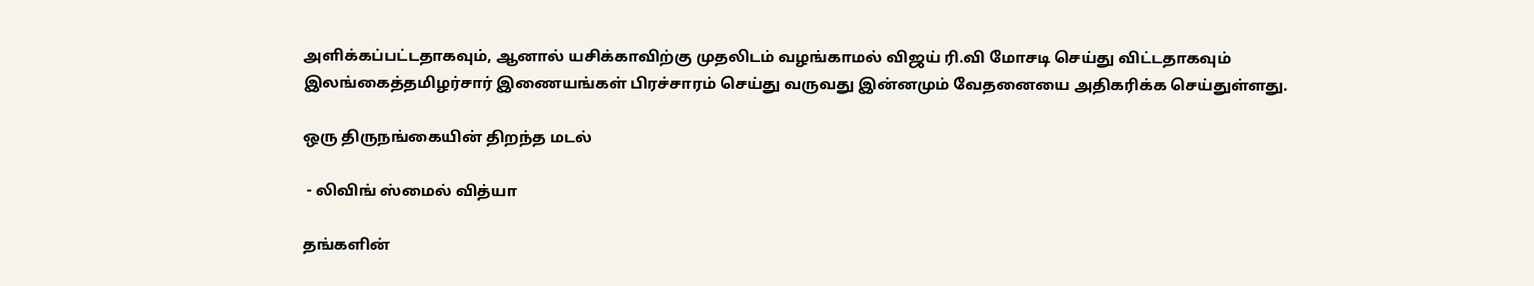அளிக்கப்பட்டதாகவும், ஆனால் யசிக்காவிற்கு முதலிடம் வழங்காமல் விஜய் ரி.வி மோசடி செய்து விட்டதாகவும் இலங்கைத்தமிழர்சார் இணையங்கள் பிரச்சாரம் செய்து வருவது இன்னமும் வேதனையை அதிகரிக்க செய்துள்ளது.

ஒரு திருநங்கையின் திறந்த மடல்

 - லிவிங் ஸ்மைல் வித்யா

தங்களின்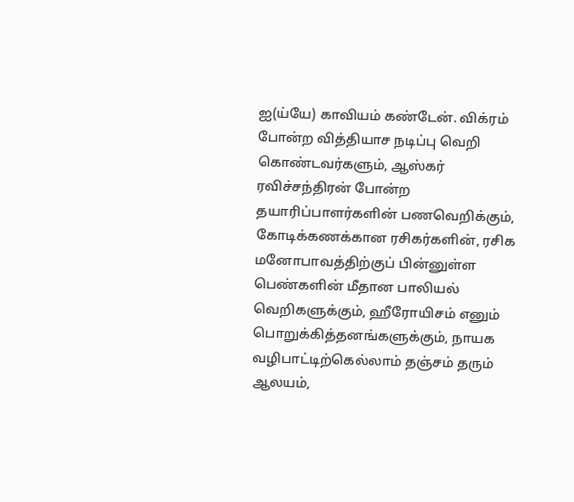ஐ(ய்யே) காவியம் கண்டேன். விக்ரம் போன்ற வித்தியாச நடிப்பு வெறி கொண்டவர்களும், ஆஸ்கர் ரவிச்சந்திரன் போன்ற தயாரிப்பாளர்களின் பணவெறிக்கும், கோடிக்கணக்கான ரசிகர்களின், ரசிக மனோபாவத்திற்குப் பின்னுள்ள பெண்களின் மீதான பாலியல் வெறிகளுக்கும், ஹீரோயிசம் எனும் பொறுக்கித்தனங்களுக்கும், நாயக வழிபாட்டிற்கெல்லாம் தஞ்சம் தரும் ஆலயம்,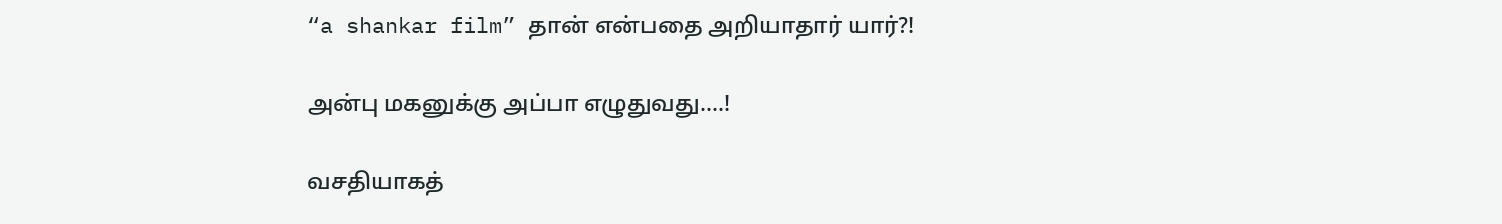“a shankar film” தான் என்பதை அறியாதார் யார்?!

அன்பு மகனுக்கு அப்பா எழுதுவது….!

வசதியாகத்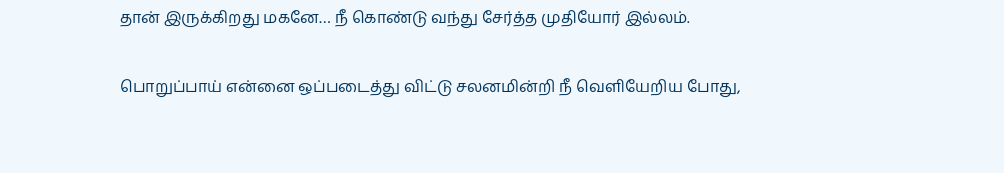தான் இருக்கிறது மகனே… நீ கொண்டு வந்து சேர்த்த முதியோர் இல்லம்.

பொறுப்பாய் என்னை ஒப்படைத்து விட்டு சலனமின்றி நீ வெளியேறிய போது,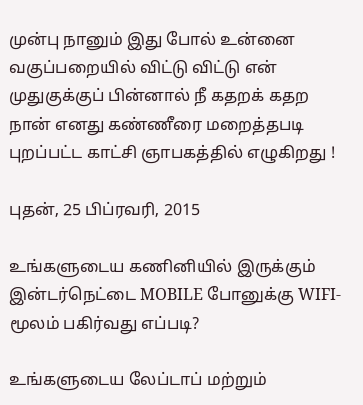முன்பு நானும் இது போல் உன்னை வகுப்பறையில் விட்டு விட்டு என் முதுகுக்குப் பின்னால் நீ கதறக் கதற நான் எனது கண்ணீரை மறைத்தபடி புறப்பட்ட காட்சி ஞாபகத்தில் எழுகிறது !

புதன், 25 பிப்ரவரி, 2015

உங்களுடைய கணினியில் இருக்கும் இன்டர்நெட்டை MOBILE போனுக்கு WIFI- மூலம் பகிர்வது எப்படி?

உங்களுடைய லேப்டாப் மற்றும்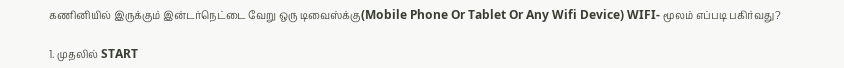கணினியில் இருக்கும் இன்டர்நெட்டை வேறு ஒரு டிவைஸ்க்கு(Mobile Phone Or Tablet Or Any Wifi Device) WIFI- மூலம் எப்படி பகிர்வது?

1. முதலில் START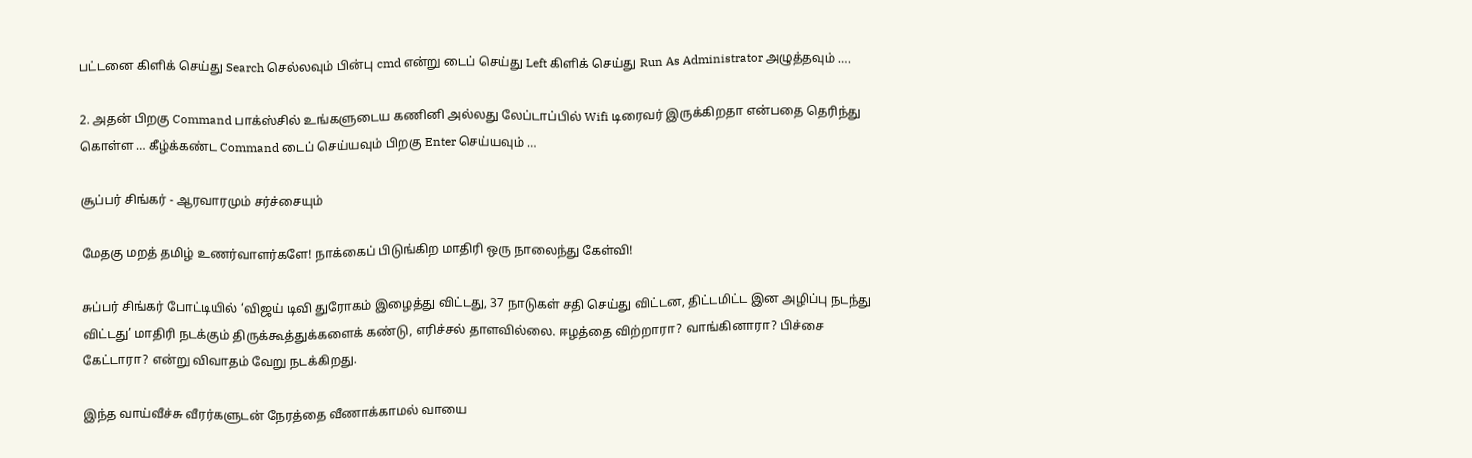பட்டனை கிளிக் செய்து Search செல்லவும் பின்பு cmd என்று டைப் செய்து Left கிளிக் செய்து Run As Administrator அழுத்தவும் ….

2. அதன் பிறகு Command பாக்ஸ்சில் உங்களுடைய கணினி அல்லது லேப்டாப்பில் Wifi டிரைவர் இருக்கிறதா என்பதை தெரிந்து கொள்ள … கீழ்க்கண்ட Command டைப் செய்யவும் பிறகு Enter செய்யவும் …

சூப்பர் சிங்கர் - ஆரவாரமும் சர்ச்சையும்

மேதகு மறத் தமிழ் உணர்வாளர்களே! நாக்கைப் பிடுங்கிற மாதிரி ஒரு நாலைந்து கேள்வி!

சுப்பர் சிங்கர் போட்டியில் ‘விஜய் டிவி துரோகம் இழைத்து விட்டது, 37 நாடுகள் சதி செய்து விட்டன, திட்டமிட்ட இன அழிப்பு நடந்து விட்டது’ மாதிரி நடக்கும் திருக்கூத்துக்களைக் கண்டு, எரிச்சல் தாளவில்லை. ஈழத்தை விற்றாரா? வாங்கினாரா? பிச்சை கேட்டாரா? என்று விவாதம் வேறு நடக்கிறது.

இந்த வாய்வீச்சு வீரர்களுடன் நேரத்தை வீணாக்காமல் வாயை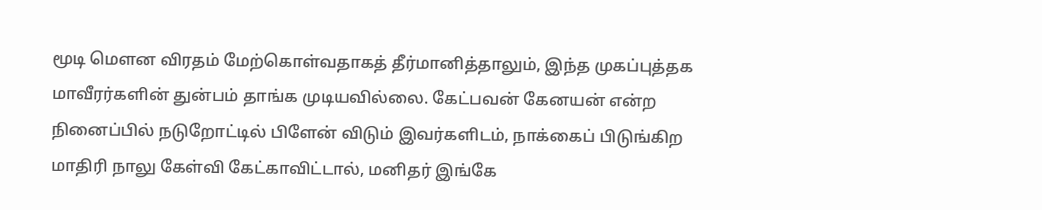மூடி மெளன விரதம் மேற்கொள்வதாகத் தீர்மானித்தாலும், இந்த முகப்புத்தக மாவீரர்களின் துன்பம் தாங்க முடியவில்லை. கேட்பவன் கேனயன் என்ற நினைப்பில் நடுறோட்டில் பிளேன் விடும் இவர்களிடம், நாக்கைப் பிடுங்கிற மாதிரி நாலு கேள்வி கேட்காவிட்டால், மனிதர் இங்கே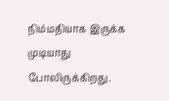நிம்மதியாக இருக்க முடியாது போலிருக்கிறது.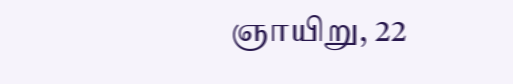ஞாயிறு, 22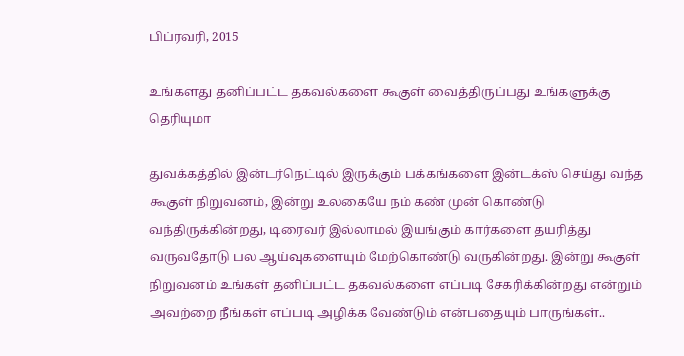பிப்ரவரி, 2015

உங்களது தனிப்பட்ட தகவல்களை கூகுள் வைத்திருப்பது உங்களுக்கு தெரியுமா

துவக்கத்தில் இன்டர்நெட்டில் இருக்கும் பக்கங்களை இன்டக்ஸ் செய்து வந்த கூகுள் நிறுவனம், இன்று உலகையே நம் கண் முன் கொண்டு வந்திருக்கின்றது, டிரைவர் இல்லாமல் இயங்கும் கார்களை தயரித்து வருவதோடு பல ஆய்வுகளையும் மேற்கொண்டு வருகின்றது. இன்று கூகுள் நிறுவனம் உங்கள் தனிப்பட்ட தகவல்களை எப்படி சேகரிக்கின்றது என்றும் அவற்றை நீங்கள் எப்படி அழிக்க வேண்டும் என்பதையும் பாருங்கள்..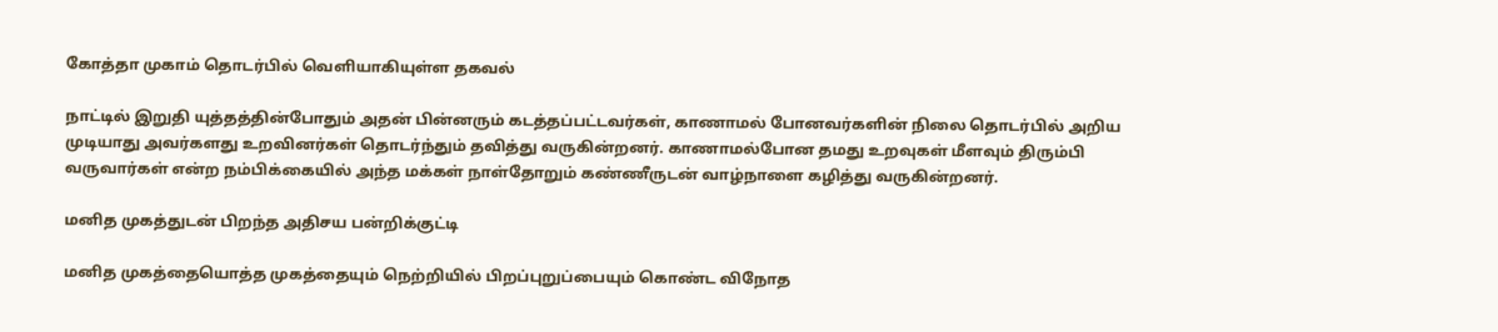கோத்தா முகாம் தொடர்பில் வெளியாகியுள்ள தகவல்

நாட்டில் இறுதி யுத்தத்தின்போதும் அதன் பின்னரும் கடத்தப்பட்டவர்கள், காணாமல் போனவர்களின் நிலை தொடர்பில் அறிய முடியாது அவர்களது உறவினர்கள் தொடர்ந்தும் தவித்து வருகின்றனர். காணாமல்போன தமது உறவுகள் மீளவும் திரும்பி வருவார்கள் என்ற நம்பிக்கையில் அந்த மக்கள் நாள்தோறும் கண்ணீருடன் வாழ்நாளை கழித்து வருகின்றனர்.

மனித முகத்துடன் பிறந்த அதிசய பன்றிக்குட்டி

மனித முகத்தையொத்த முகத்தையும் நெற்றியில் பிறப்புறுப்பையும் கொண்ட விநோத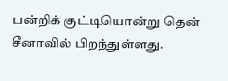பன்றிக் குட்டியொன்று தென் சீனாவில் பிறந்துள்ளது.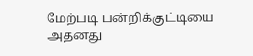மேற்படி பன்றிக்குட்டியை அதனது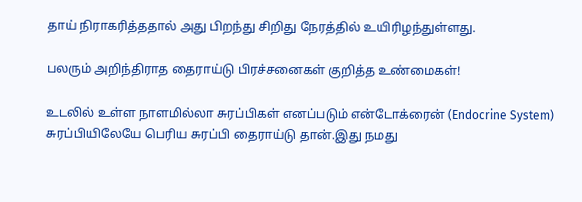தாய் நிராகரித்ததால் அது பிறந்து சிறிது நேரத்தில் உயிரிழந்துள்ளது.

பலரும் அறிந்திராத தைராய்டு பிரச்சனைகள் குறித்த உண்மைகள்!

உடலில் உள்ள நாளமில்லா சுரப்பிகள் எனப்படும் என்டோக்ரைன் (Endocrine System) சுரப்பியிலேயே பெரிய சுரப்பி தைராய்டு தான்.இது நமது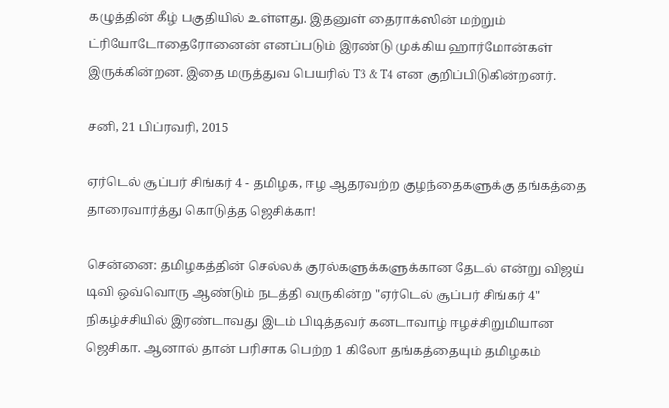கழுத்தின் கீழ் பகுதியில் உள்ளது. இதனுள் தைராக்ஸின் மற்றும் ட்ரியோடோதைரோனைன் எனப்படும் இரண்டு முக்கிய ஹார்மோன்கள் இருக்கின்றன. இதை மருத்துவ பெயரில் T3 & T4 என குறிப்பிடுகின்றனர்.

சனி, 21 பிப்ரவரி, 2015

ஏர்டெல் சூப்பர் சிங்கர் 4 - தமிழக, ஈழ ஆதரவற்ற குழந்தைகளுக்கு தங்கத்தை தாரைவார்த்து கொடுத்த ஜெசிக்கா!

சென்னை: தமிழகத்தின் செல்லக் குரல்களுக்களுக்கான தேடல் என்று விஜய் டிவி ஒவ்வொரு ஆண்டும் நடத்தி வருகின்ற "ஏர்டெல் சூப்பர் சிங்கர் 4" நிகழ்ச்சியில் இரண்டாவது இடம் பிடித்தவர் கனடாவாழ் ஈழச்சிறுமியான ஜெசிகா. ஆனால் தான் பரிசாக பெற்ற 1 கிலோ தங்கத்தையும் தமிழகம்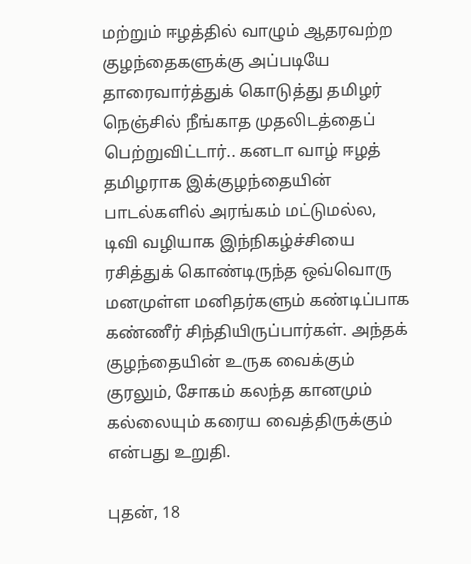மற்றும் ஈழத்தில் வாழும் ஆதரவற்ற குழந்தைகளுக்கு அப்படியே தாரைவார்த்துக் கொடுத்து தமிழர் நெஞ்சில் நீங்காத முதலிடத்தைப் பெற்றுவிட்டார்.. கனடா வாழ் ஈழத் தமிழராக இக்குழந்தையின் பாடல்களில் அரங்கம் மட்டுமல்ல, டிவி வழியாக இந்நிகழ்ச்சியை ரசித்துக் கொண்டிருந்த ஒவ்வொரு மனமுள்ள மனிதர்களும் கண்டிப்பாக கண்ணீர் சிந்தியிருப்பார்கள். அந்தக் குழந்தையின் உருக வைக்கும் குரலும், சோகம் கலந்த கானமும் கல்லையும் கரைய வைத்திருக்கும் என்பது உறுதி.

புதன், 18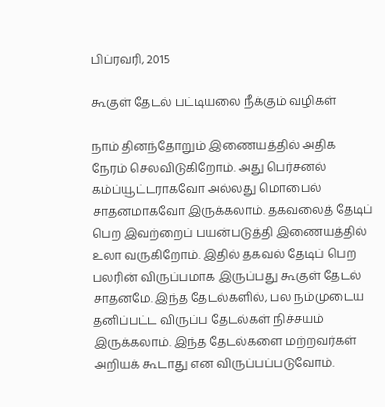பிப்ரவரி, 2015

கூகுள் தேடல் பட்டியலை நீக்கும் வழிகள்

நாம் தினந்தோறும் இணையத்தில் அதிக நேரம் செலவிடுகிறோம். அது பெர்சனல் கம்ப்யூட்டராகவோ அல்லது மொபைல் சாதனமாகவோ இருக்கலாம். தகவலைத் தேடிப் பெற இவற்றைப் பயன்படுத்தி இணையத்தில் உலா வருகிறோம். இதில் தகவல் தேடிப் பெற பலரின் விருப்பமாக இருப்பது கூகுள் தேடல் சாதனமே. இந்த தேடல்களில், பல நம்முடைய தனிப்பட்ட விருப்ப தேடல்கள் நிச்சயம் இருக்கலாம். இந்த தேடல்களை மற்றவர்கள் அறியக் கூடாது என விருப்பப்படுவோம்.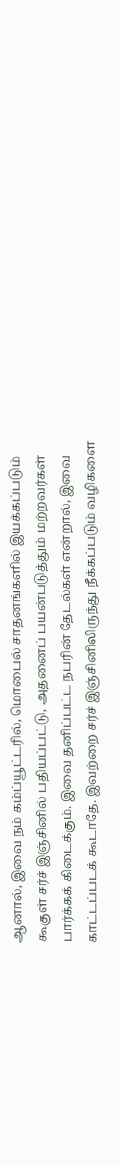ஆனால், இவை நம் கம்ப்யூட்டரில், மொபைல் சாதனங்களில் இயக்கப்படும் கூகுள் சர்ச் இஞ்சினில் பதியப்பட்டு, அதனைப் பயன்படுத்தும் மற்றவர்கள் பார்க்கக் கிடைக்கும். இவை தனிப்பட்ட நபரின் தேடல்கள் என்றால், இவை காட்டப்படக் கூடாதே. இவற்றை சர்ச் இஞ்சினிலிருந்து நீக்கப்படும் வழிகளை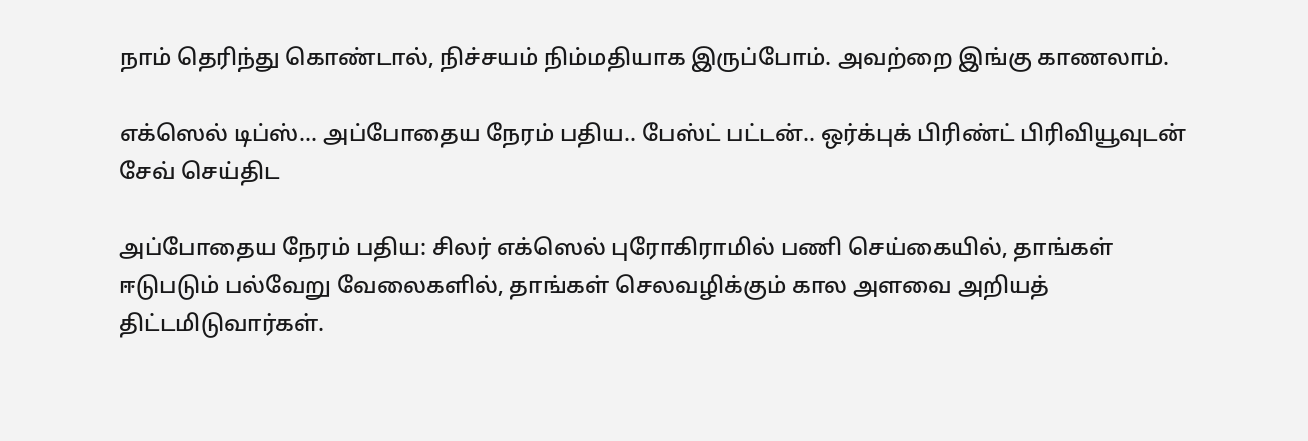நாம் தெரிந்து கொண்டால், நிச்சயம் நிம்மதியாக இருப்போம். அவற்றை இங்கு காணலாம்.

எக்ஸெல் டிப்ஸ்... அப்போதைய நேரம் பதிய.. பேஸ்ட் பட்டன்.. ஒர்க்புக் பிரிண்ட் பிரிவியூவுடன் சேவ் செய்திட

அப்போதைய நேரம் பதிய: சிலர் எக்ஸெல் புரோகிராமில் பணி செய்கையில், தாங்கள் ஈடுபடும் பல்வேறு வேலைகளில், தாங்கள் செலவழிக்கும் கால அளவை அறியத் திட்டமிடுவார்கள்.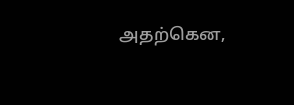அதற்கென,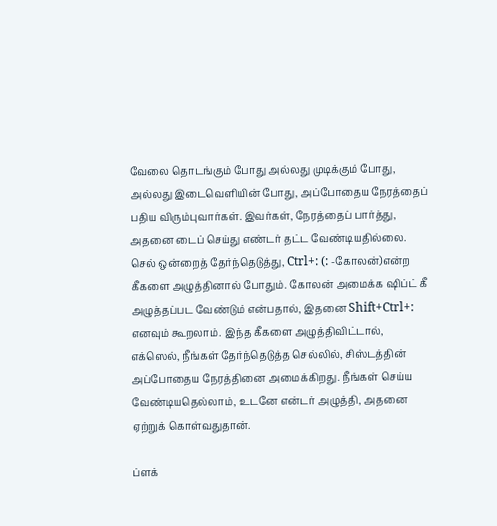வேலை தொடங்கும் போது அல்லது முடிக்கும் போது, அல்லது இடைவெளியின் போது, அப்போதைய நேரத்தைப் பதிய விரும்புவார்கள். இவர்கள், நேரத்தைப் பார்த்து, அதனை டைப் செய்து எண்டர் தட்ட வேண்டியதில்லை. செல் ஒன்றைத் தேர்ந்தெடுத்து, Ctrl+: (: -கோலன்)என்ற கீகளை அழுத்தினால் போதும். கோலன் அமைக்க ஷிப்ட் கீ அழுத்தப்பட வேண்டும் என்பதால், இதனை Shift+Ctrl+: எனவும் கூறலாம். இந்த கீகளை அழுத்திவிட்டால், எக்ஸெல், நீங்கள் தேர்ந்தெடுத்த செல்லில், சிஸ்டத்தின் அப்போதைய நேரத்தினை அமைக்கிறது. நீங்கள் செய்ய வேண்டியதெல்லாம், உடனே என்டர் அழுத்தி, அதனை ஏற்றுக் கொள்வதுதான்.

ப்ளக்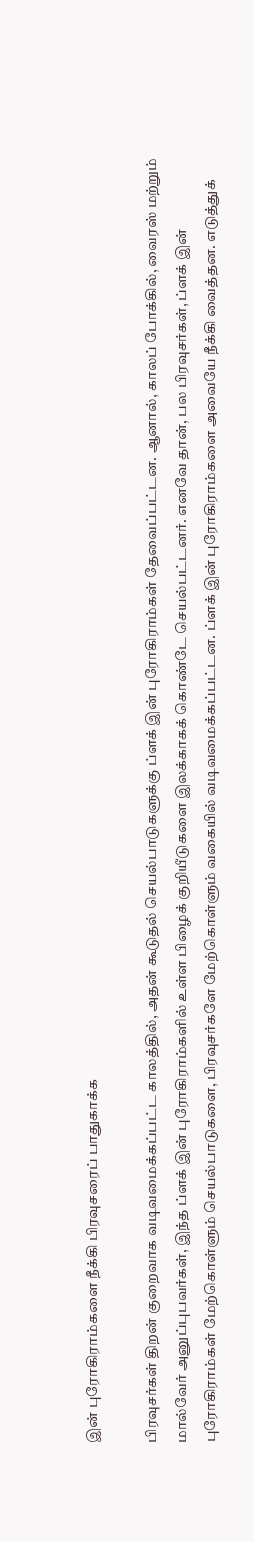இன் புரோகிராம்களை நீக்கி பிரவுசரைப் பாதுகாக்க

பிரவுசர்கள் திறன் குறைவாக வடிவமைக்கப்பட்ட காலத்தில், அதன் கூடுதல் செயல்பாடுகளுக்கு ப்ளக் இன் புரோகிராம்கள் தேவைப்பட்டன. ஆனால், காலப் போக்கில், வைரஸ் மற்றும் மால்வேர் அனுப்புபவர்கள், இந்த ப்ளக் இன் புரோகிராம்களில் உள்ள பிழைக் குறியீடுகளை இலக்காகக் கொண்டே செயல்பட்டனர். எனவே தான், பல பிரவுசர்கள், ப்ளக் இன் புரோகிராம்கள் மேற்கொள்ளும் செயல்பாடுகளை, பிரவுசர்களே மேற்கொள்ளும் வகையில் வடிவமைக்கப்பட்டன. ப்ளக் இன் புரோகிராம்களை அவையே நீக்கி வைத்தன. எடுத்துக்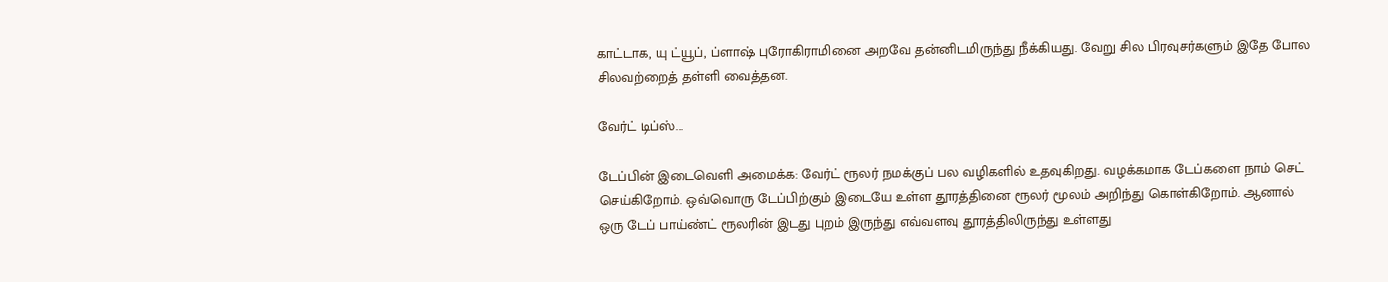காட்டாக, யு ட்யூப், ப்ளாஷ் புரோகிராமினை அறவே தன்னிடமிருந்து நீக்கியது. வேறு சில பிரவுசர்களும் இதே போல சிலவற்றைத் தள்ளி வைத்தன.

வேர்ட் டிப்ஸ்...

டேப்பின் இடைவெளி அமைக்க: வேர்ட் ரூலர் நமக்குப் பல வழிகளில் உதவுகிறது. வழக்கமாக டேப்களை நாம் செட் செய்கிறோம். ஒவ்வொரு டேப்பிற்கும் இடையே உள்ள தூரத்தினை ரூலர் மூலம் அறிந்து கொள்கிறோம். ஆனால் ஒரு டேப் பாய்ண்ட் ரூலரின் இடது புறம் இருந்து எவ்வளவு தூரத்திலிருந்து உள்ளது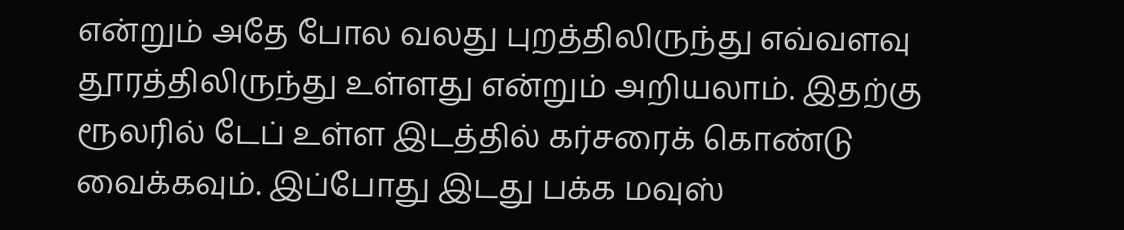என்றும் அதே போல வலது புறத்திலிருந்து எவ்வளவு தூரத்திலிருந்து உள்ளது என்றும் அறியலாம். இதற்கு ரூலரில் டேப் உள்ள இடத்தில் கர்சரைக் கொண்டு வைக்கவும். இப்போது இடது பக்க மவுஸ்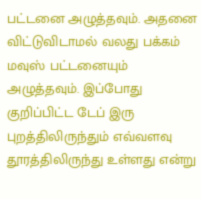பட்டனை அழுத்தவும். அதனை விட்டுவிடாமல் வலது பக்கம் மவுஸ் பட்டனையும் அழுத்தவும். இப்போது குறிப்பிட்ட டேப் இரு புறத்திலிருந்தும் எவ்வளவு தூரத்திலிருந்து உள்ளது என்று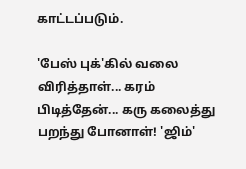காட்டப்படும்.

'பேஸ் புக்'கில் வலை விரித்தாள்... கரம் பிடித்தேன்... கரு கலைத்து பறந்து போனாள்! 'ஜிம்'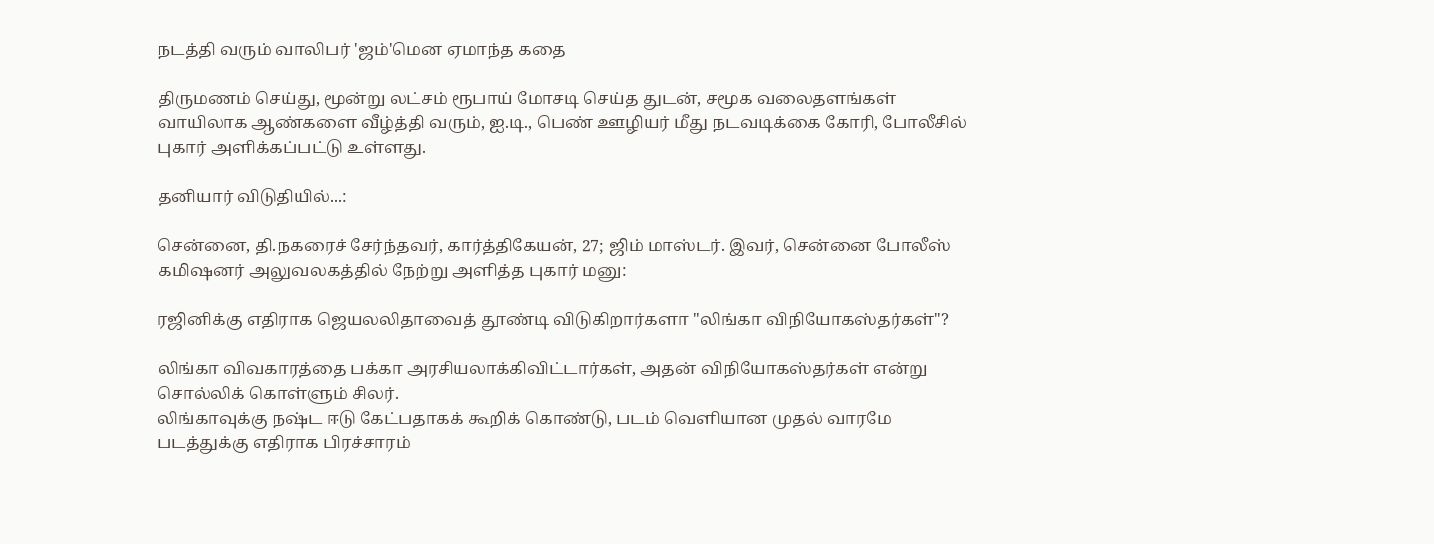நடத்தி வரும் வாலிபர் 'ஜம்'மென ஏமாந்த கதை

திருமணம் செய்து, மூன்று லட்சம் ரூபாய் மோசடி செய்த துடன், சமூக வலைதளங்கள் வாயிலாக ஆண்களை வீழ்த்தி வரும், ஐ.டி., பெண் ஊழியர் மீது நடவடிக்கை கோரி, போலீசில் புகார் அளிக்கப்பட்டு உள்ளது.

தனியார் விடுதியில்...:

சென்னை, தி.நகரைச் சேர்ந்தவர், கார்த்திகேயன், 27; ஜிம் மாஸ்டர். இவர், சென்னை போலீஸ் கமிஷனர் அலுவலகத்தில் நேற்று அளித்த புகார் மனு:

ரஜினிக்கு எதிராக ஜெயலலிதாவைத் தூண்டி விடுகிறார்களா "லிங்கா விநியோகஸ்தர்கள்"?

லிங்கா விவகாரத்தை பக்கா அரசியலாக்கிவிட்டார்கள், அதன் விநியோகஸ்தர்கள் என்று சொல்லிக் கொள்ளும் சிலர்.
லிங்காவுக்கு நஷ்ட ஈடு கேட்பதாகக் கூறிக் கொண்டு, படம் வெளியான முதல் வாரமே படத்துக்கு எதிராக பிரச்சாரம்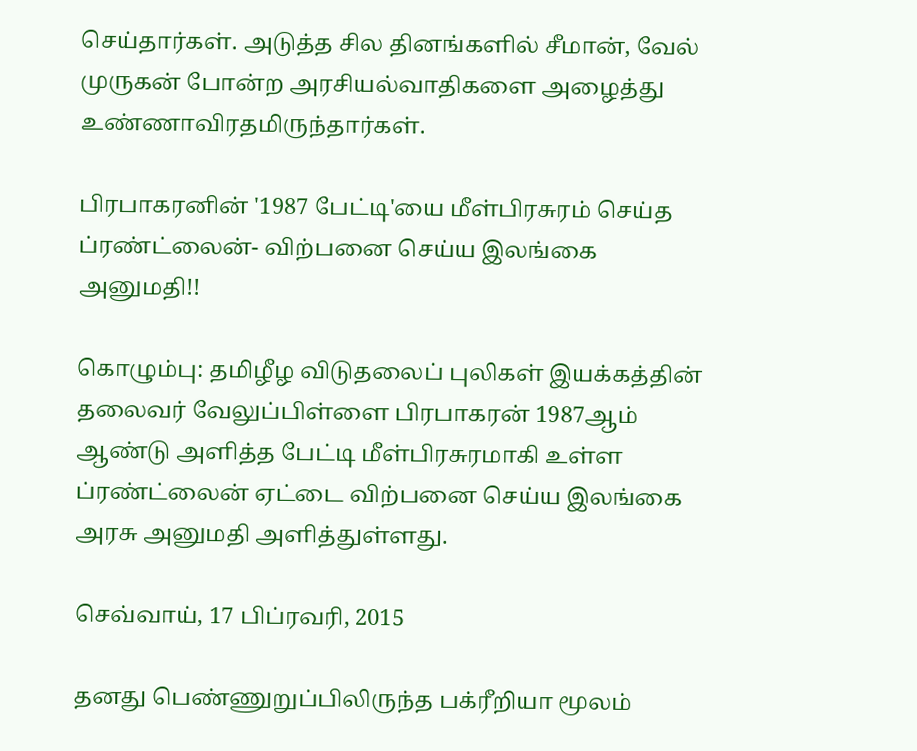செய்தார்கள். அடுத்த சில தினங்களில் சீமான், வேல் முருகன் போன்ற அரசியல்வாதிகளை அழைத்து உண்ணாவிரதமிருந்தார்கள்.

பிரபாகரனின் '1987 பேட்டி'யை மீள்பிரசுரம் செய்த ப்ரண்ட்லைன்- விற்பனை செய்ய இலங்கை அனுமதி!!

கொழும்பு: தமிழீழ விடுதலைப் புலிகள் இயக்கத்தின் தலைவர் வேலுப்பிள்ளை பிரபாகரன் 1987ஆம் ஆண்டு அளித்த பேட்டி மீள்பிரசுரமாகி உள்ள ப்ரண்ட்லைன் ஏட்டை விற்பனை செய்ய இலங்கை அரசு அனுமதி அளித்துள்ளது.

செவ்வாய், 17 பிப்ரவரி, 2015

தனது பெண்ணுறுப்பிலிருந்த பக்ரீறியா மூலம்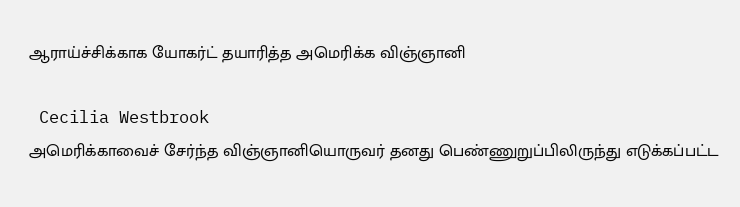ஆராய்ச்சிக்காக யோகர்ட் தயாரித்த அமெரிக்க விஞ்ஞானி

 Cecilia Westbrook
அமெரிக்காவைச் சேர்ந்த விஞ்ஞானியொருவர் தனது பெண்ணுறுப்பிலிருந்து எடுக்கப்பட்ட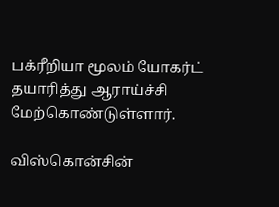பக்ரீறியா மூலம் யோகர்ட் தயாரித்து ஆராய்ச்சி மேற்கொண்டுள்ளார்.

விஸ்கொன்சின்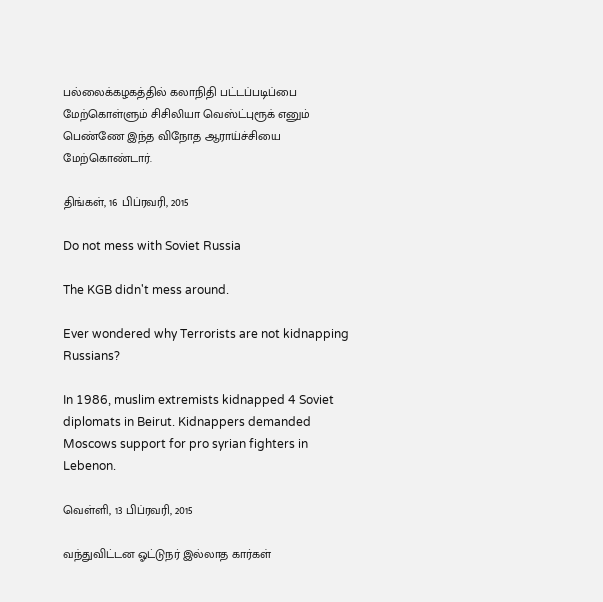பல்லைக்கழகத்தில் கலாநிதி பட்டப்படிப்பை மேற்கொள்ளும் சிசிலியா வெஸ்ட்புரூக் எனும் பெண்ணே இந்த விநோத ஆராய்ச்சியை மேற்கொண்டார்.

திங்கள், 16 பிப்ரவரி, 2015

Do not mess with Soviet Russia

The KGB didn't mess around.

Ever wondered why Terrorists are not kidnapping Russians?

In 1986, muslim extremists kidnapped 4 Soviet diplomats in Beirut. Kidnappers demanded Moscows support for pro syrian fighters in Lebenon.

வெள்ளி, 13 பிப்ரவரி, 2015

வந்துவிட்டன ஓட்டுநர் இல்லாத கார்கள்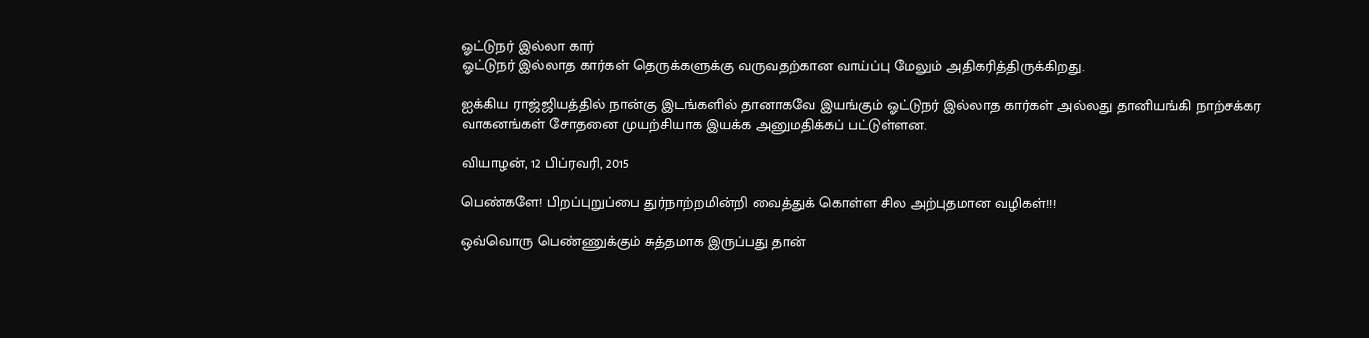ஓட்டுநர் இல்லா கார்
ஓட்டுநர் இல்லாத கார்கள் தெருக்களுக்கு வருவதற்கான வாய்ப்பு மேலும் அதிகரித்திருக்கிறது.

ஐக்கிய ராஜ்ஜியத்தில் நான்கு இடங்களில் தானாகவே இயங்கும் ஓட்டுநர் இல்லாத கார்கள் அல்லது தானியங்கி நாற்சக்கர வாகனங்கள் சோதனை முயற்சியாக இயக்க அனுமதிக்கப் பட்டுள்ளன.

வியாழன், 12 பிப்ரவரி, 2015

பெண்களே! பிறப்புறுப்பை துர்நாற்றமின்றி வைத்துக் கொள்ள சில அற்புதமான வழிகள்!!!

ஒவ்வொரு பெண்ணுக்கும் சுத்தமாக இருப்பது தான்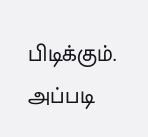பிடிக்கும். அப்படி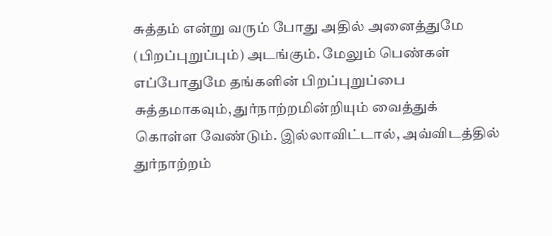சுத்தம் என்று வரும் போது அதில் அனைத்துமே (பிறப்புறுப்பும்) அடங்கும். மேலும் பெண்கள் எப்போதுமே தங்களின் பிறப்புறுப்பை சுத்தமாகவும், துர்நாற்றமின்றியும் வைத்துக் கொள்ள வேண்டும். இல்லாவிட்டால், அவ்விடத்தில் துர்நாற்றம்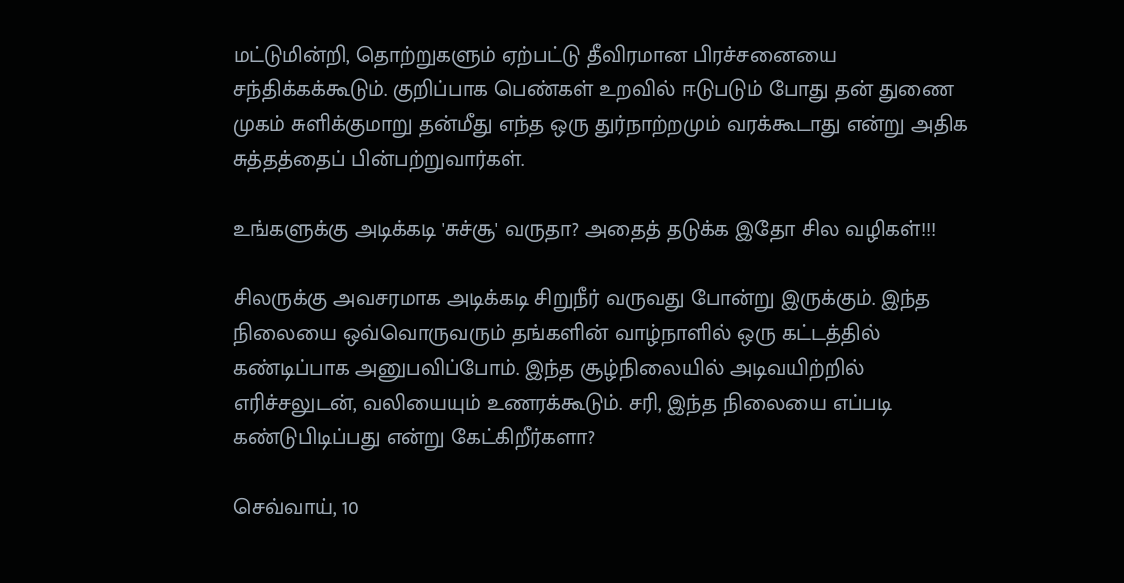மட்டுமின்றி, தொற்றுகளும் ஏற்பட்டு தீவிரமான பிரச்சனையை சந்திக்கக்கூடும். குறிப்பாக பெண்கள் உறவில் ஈடுபடும் போது தன் துணை முகம் சுளிக்குமாறு தன்மீது எந்த ஒரு துர்நாற்றமும் வரக்கூடாது என்று அதிக சுத்தத்தைப் பின்பற்றுவார்கள்.

உங்களுக்கு அடிக்கடி 'சுச்சூ' வருதா? அதைத் தடுக்க இதோ சில வழிகள்!!!

சிலருக்கு அவசரமாக அடிக்கடி சிறுநீர் வருவது போன்று இருக்கும். இந்த நிலையை ஒவ்வொருவரும் தங்களின் வாழ்நாளில் ஒரு கட்டத்தில் கண்டிப்பாக அனுபவிப்போம். இந்த சூழ்நிலையில் அடிவயிற்றில் எரிச்சலுடன், வலியையும் உணரக்கூடும். சரி, இந்த நிலையை எப்படி கண்டுபிடிப்பது என்று கேட்கிறீர்களா?

செவ்வாய், 10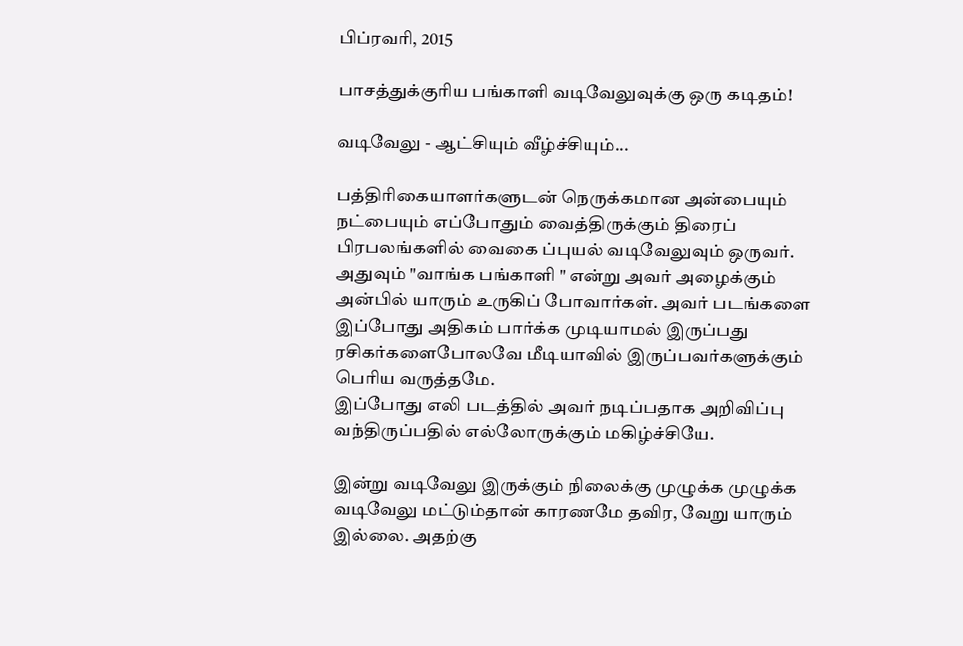பிப்ரவரி, 2015

பாசத்துக்குரிய பங்காளி வடிவேலுவுக்கு ஒரு கடிதம்!

வடிவேலு - ஆட்சியும் வீழ்ச்சியும்...

பத்திரிகையாளர்களுடன் நெருக்கமான அன்பையும் நட்பையும் எப்போதும் வைத்திருக்கும் திரைப் பிரபலங்களில் வைகை ப்புயல் வடிவேலுவும் ஒருவர். அதுவும் "வாங்க பங்காளி " என்று அவர் அழைக்கும் அன்பில் யாரும் உருகிப் போவார்கள். அவர் படங்களை இப்போது அதிகம் பார்க்க முடியாமல் இருப்பது ரசிகர்களைபோலவே மீடியாவில் இருப்பவர்களுக்கும் பெரிய வருத்தமே.
இப்போது எலி படத்தில் அவர் நடிப்பதாக அறிவிப்பு வந்திருப்பதில் எல்லோருக்கும் மகிழ்ச்சியே.

இன்று வடிவேலு இருக்கும் நிலைக்கு முழுக்க முழுக்க வடிவேலு மட்டும்தான் காரணமே தவிர, வேறு யாரும் இல்லை. அதற்கு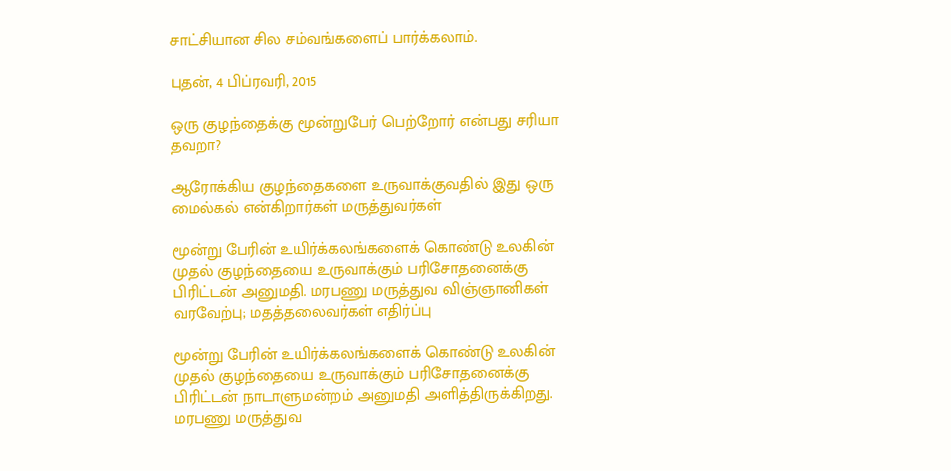சாட்சியான சில சம்வங்களைப் பார்க்கலாம்.

புதன், 4 பிப்ரவரி, 2015

ஒரு குழந்தைக்கு மூன்றுபேர் பெற்றோர் என்பது சரியா தவறா?

ஆரோக்கிய குழந்தைகளை உருவாக்குவதில் இது ஒரு மைல்கல் என்கிறார்கள் மருத்துவர்கள்

மூன்று பேரின் உயிர்க்கலங்களைக் கொண்டு உலகின் முதல் குழந்தையை உருவாக்கும் பரிசோதனைக்கு பிரிட்டன் அனுமதி. மரபணு மருத்துவ விஞ்ஞானிகள் வரவேற்பு; மதத்தலைவர்கள் எதிர்ப்பு

மூன்று பேரின் உயிர்க்கலங்களைக் கொண்டு உலகின் முதல் குழந்தையை உருவாக்கும் பரிசோதனைக்கு பிரிட்டன் நாடாளுமன்றம் அனுமதி அளித்திருக்கிறது. மரபணு மருத்துவ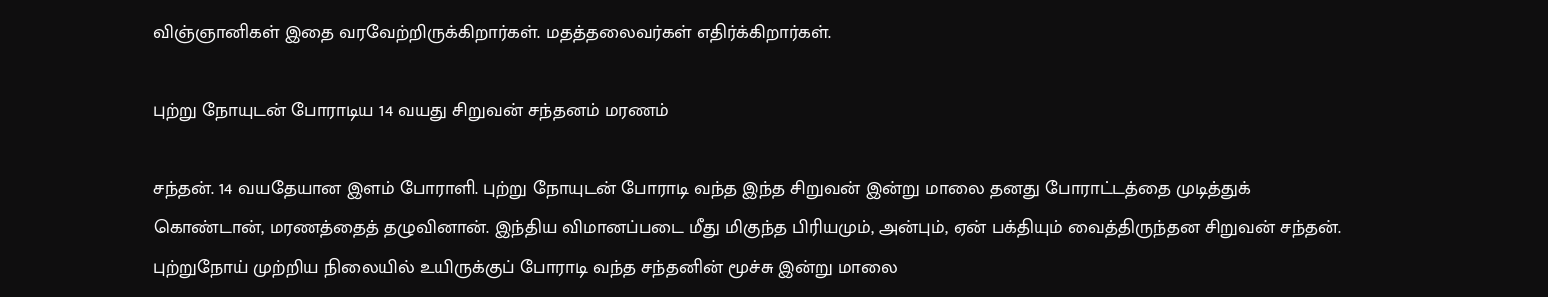விஞ்ஞானிகள் இதை வரவேற்றிருக்கிறார்கள். மதத்தலைவர்கள் எதிர்க்கிறார்கள்.

புற்று நோயுடன் போராடிய 14 வயது சிறுவன் சந்தனம் மரணம்

சந்தன். 14 வயதேயான இளம் போராளி. புற்று நோயுடன் போராடி வந்த இந்த சிறுவன் இன்று மாலை தனது போராட்டத்தை முடித்துக் கொண்டான், மரணத்தைத் தழுவினான். இந்திய விமானப்படை மீது மிகுந்த பிரியமும், அன்பும், ஏன் பக்தியும் வைத்திருந்தன சிறுவன் சந்தன். புற்றுநோய் முற்றிய நிலையில் உயிருக்குப் போராடி வந்த சந்தனின் மூச்சு இன்று மாலை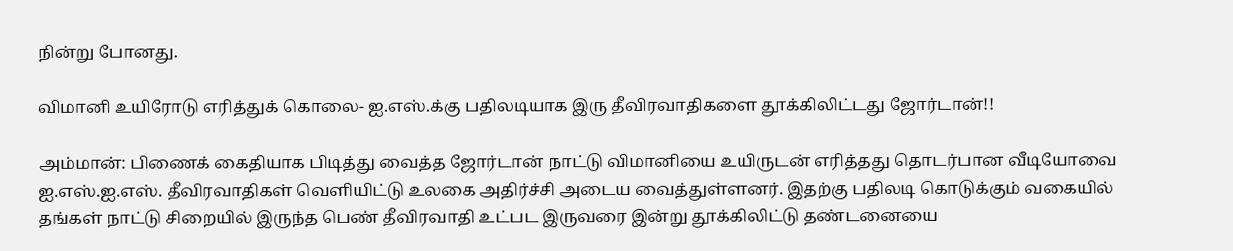நின்று போனது.

விமானி உயிரோடு எரித்துக் கொலை- ஐ.எஸ்.க்கு பதிலடியாக இரு தீவிரவாதிகளை தூக்கிலிட்டது ஜோர்டான்!!

அம்மான்: பிணைக் கைதியாக பிடித்து வைத்த ஜோர்டான் நாட்டு விமானியை உயிருடன் எரித்தது தொடர்பான வீடியோவை ஐ.எஸ்.ஐ.எஸ். தீவிரவாதிகள் வெளியிட்டு உலகை அதிர்ச்சி அடைய வைத்துள்ளனர். இதற்கு பதிலடி கொடுக்கும் வகையில் தங்கள் நாட்டு சிறையில் இருந்த பெண் தீவிரவாதி உட்பட இருவரை இன்று தூக்கிலிட்டு தண்டனையை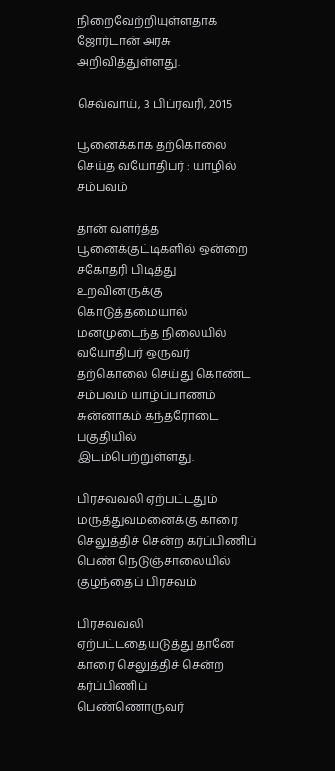நிறைவேற்றியுள்ளதாக ஜோர்டான் அரசு அறிவித்துள்ளது.

செவ்வாய், 3 பிப்ரவரி, 2015

பூனைக்காக தற்கொலை செய்த வயோதிபர் : யாழில் சம்பவம்

தான் வளர்த்த பூனைக்குட்டிகளில் ஒன்றை சகோதரி பிடித்து உறவினருக்கு கொடுத்தமையால் மனமுடைந்த நிலையில் வயோதிபர் ஒருவர் தற்கொலை செய்து கொண்ட சம்பவம் யாழ்ப்பாணம் சுன்னாகம் கந்தரோடை பகுதியில் இடம்பெற்றுள்ளது.

பிரசவவலி ஏற்பட்டதும் மருத்துவமனைக்கு காரை செலுத்திச் சென்ற கர்ப்பிணிப் பெண் நெடுஞ்சாலையில் குழந்தைப் பிரசவம்

பிரசவவலி ஏற்பட்டதையடுத்து தானே காரை செலுத்திச் சென்ற கர்ப்பிணிப் பெண்ணொருவர்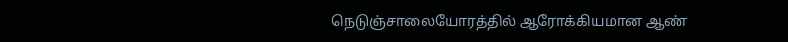நெடுஞ்சாலையோரத்தில் ஆரோக்கியமான ஆண்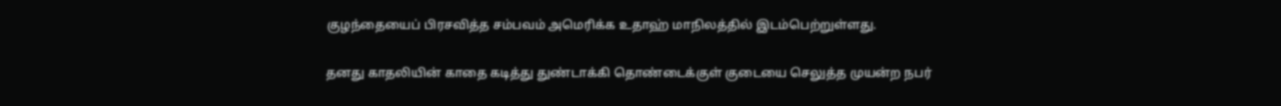குழந்தையைப் பிரசவித்த சம்பவம் அமெரிக்க உதாஹ் மாநிலத்தில் இடம்பெற்றுள்ளது.

தனது காதலியின் காதை கடித்து துண்டாக்கி தொண்டைக்குள் குடையை செலுத்த முயன்ற நபர்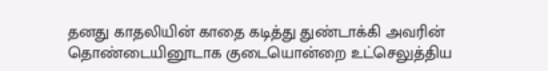தனது காதலியின் காதை கடித்து துண்டாக்கி அவரின் தொண்டையினூடாக குடையொன்றை உட்செலுத்திய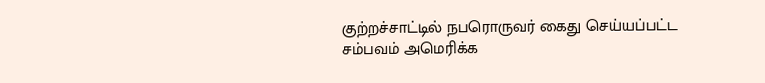குற்றச்சாட்டில் நபரொருவர் கைது செய்யப்பட்ட சம்பவம் அமெரிக்க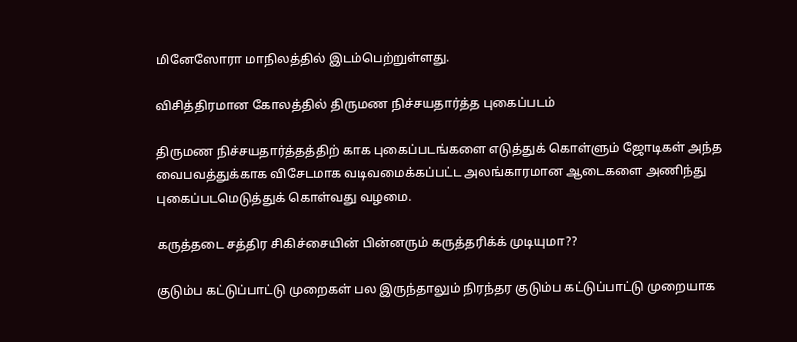மினேஸோரா மாநிலத்தில் இடம்பெற்றுள்ளது.

விசித்திரமான கோலத்தில் திருமண நிச்சயதார்த்த புகைப்படம்

திருமண நிச்சயதார்த்தத்திற் காக புகைப்படங்களை எடுத்துக் கொள்ளும் ஜோடிகள் அந்த வைபவத்துக்காக விசேடமாக வடிவமைக்கப்பட்ட அலங்காரமான ஆடைகளை அணிந்து புகைப்படமெடுத்துக் கொள்வது வழமை.

கருத்தடை சத்திர சிகிச்சையின் பின்னரும் கருத்தரிக்க் முடியுமா??

குடும்ப கட்டுப்பாட்டு முறைகள் பல இருந்தாலும் நிரந்தர குடும்ப கட்டுப்பாட்டு முறையாக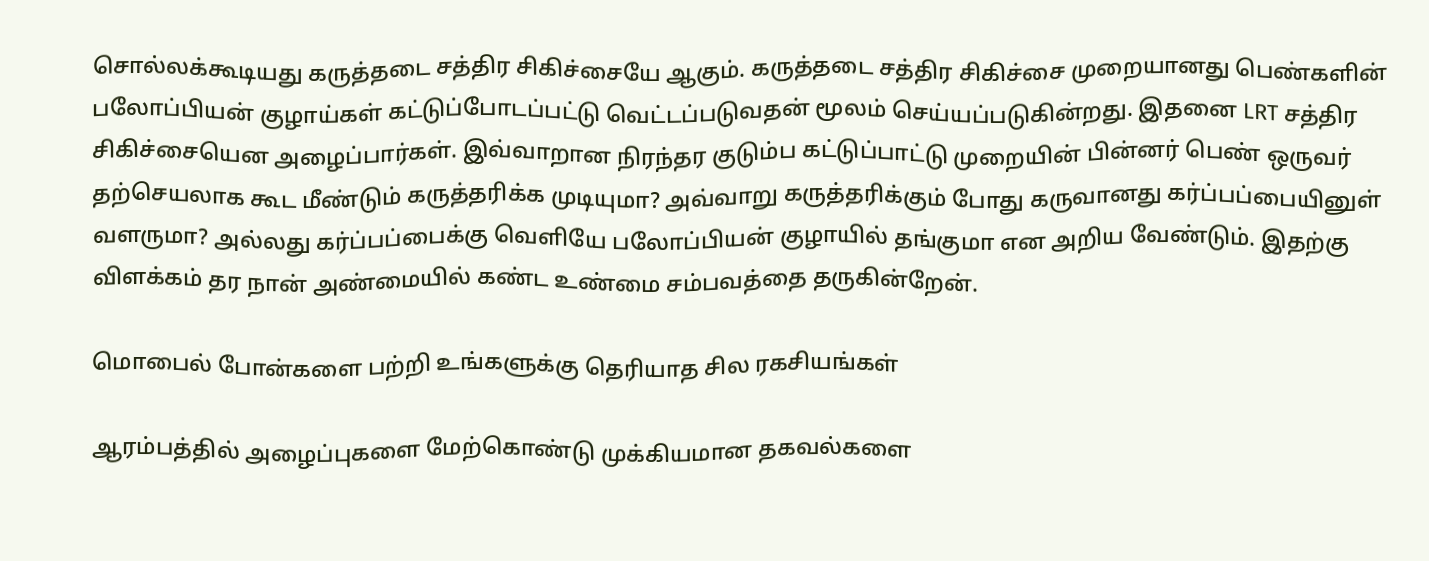சொல்லக்கூடியது கருத்தடை சத்திர சிகிச்சையே ஆகும். கருத்தடை சத்திர சிகிச்சை முறையானது பெண்களின் பலோப்பியன் குழாய்கள் கட்டுப்போடப்பட்டு வெட்டப்படுவதன் மூலம் செய்யப்படுகின்றது. இதனை LRT சத்திர சிகிச்சையென அழைப்பார்கள். இவ்வாறான நிரந்தர குடும்ப கட்டுப்பாட்டு முறையின் பின்னர் பெண் ஒருவர் தற்செயலாக கூட மீண்டும் கருத்தரிக்க முடியுமா? அவ்வாறு கருத்தரிக்கும் போது கருவானது கர்ப்பப்பையினுள் வளருமா? அல்லது கர்ப்பப்பைக்கு வெளியே பலோப்பியன் குழாயில் தங்குமா என அறிய வேண்டும். இதற்கு விளக்கம் தர நான் அண்மையில் கண்ட உண்மை சம்பவத்தை தருகின்றேன்.

மொபைல் போன்களை பற்றி உங்களுக்கு தெரியாத சில ரகசியங்கள்

ஆரம்பத்தில் அழைப்புகளை மேற்கொண்டு முக்கியமான தகவல்களை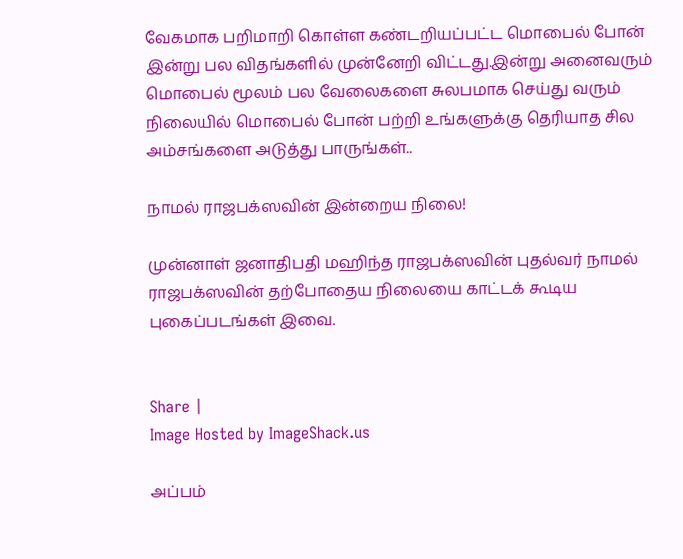வேகமாக பறிமாறி கொள்ள கண்டறியப்பட்ட மொபைல் போன் இன்று பல விதங்களில் முன்னேறி விட்டது.இன்று அனைவரும் மொபைல் மூலம் பல வேலைகளை சுலபமாக செய்து வரும் நிலையில் மொபைல் போன் பற்றி உங்களுக்கு தெரியாத சில அம்சங்களை அடுத்து பாருங்கள்..

நாமல் ராஜபக்ஸவின் இன்றைய நிலை!

முன்னாள் ஜனாதிபதி மஹிந்த ராஜபக்ஸவின் புதல்வர் நாமல் ராஜபக்ஸவின் தற்போதைய நிலையை காட்டக் கூடிய புகைப்படங்கள் இவை.


Share |
Image Hosted by ImageShack.us

அப்பம்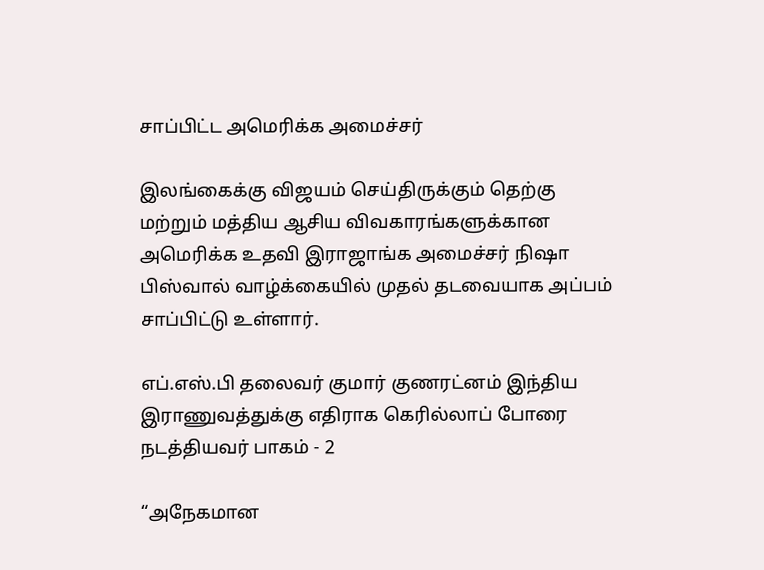சாப்பிட்ட அமெரிக்க அமைச்சர்

இலங்கைக்கு விஜயம் செய்திருக்கும் தெற்கு மற்றும் மத்திய ஆசிய விவகாரங்களுக்கான அமெரிக்க உதவி இராஜாங்க அமைச்சர் நிஷா பிஸ்வால் வாழ்க்கையில் முதல் தடவையாக அப்பம் சாப்பிட்டு உள்ளார்.

எப்.எஸ்.பி தலைவர் குமார் குணரட்னம் இந்திய இராணுவத்துக்கு எதிராக கெரில்லாப் போரை நடத்தியவர் பாகம் - 2

“அநேகமான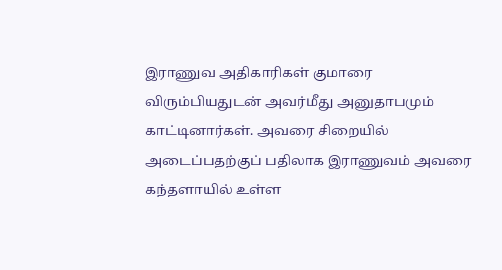இராணுவ அதிகாரிகள் குமாரை விரும்பியதுடன் அவர்மீது அனுதாபமும் காட்டினார்கள். அவரை சிறையில் அடைப்பதற்குப் பதிலாக இராணுவம் அவரை கந்தளாயில் உள்ள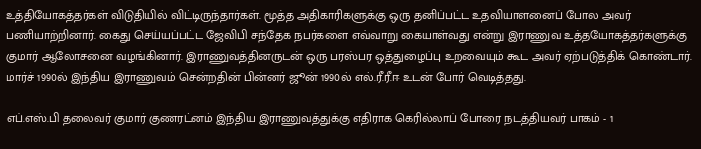உத்தியோகத்தர்கள் விடுதியில் விட்டிருந்தார்கள். மூத்த அதிகாரிகளுக்கு ஒரு தனிப்பட்ட உதவியாளனைப் போல அவர் பணியாற்றினார். கைது செய்யப்பட்ட ஜேவிபி சந்தேக நபர்களை எவ்வாறு கையாள்வது என்று இராணுவ உத்தயோகத்தர்களுக்கு குமார் ஆலோசனை வழங்கினார். இராணுவத்தினருடன் ஒரு பரஸ்பர ஒத்துழைப்பு உறவையும் கூட அவர் ஏற்படுத்திக் கொண்டார். மார்ச் 1990ல் இந்திய இராணுவம் சென்றதின் பின்னர் ஜூன் 1990ல் எல்.ரீ.ரீ.ஈ உடன் போர் வெடித்தது.

எப்.எஸ்.பி தலைவர் குமார் குணரட்னம் இந்திய இராணுவத்துக்கு எதிராக கெரில்லாப் போரை நடத்தியவர் பாகம் - 1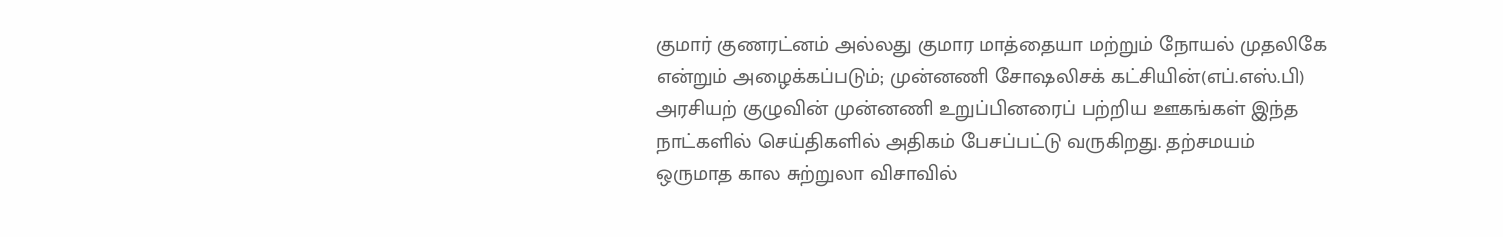குமார் குணரட்னம் அல்லது குமார மாத்தையா மற்றும் நோயல் முதலிகே என்றும் அழைக்கப்படும்; முன்னணி சோஷலிசக் கட்சியின்(எப்.எஸ்.பி) அரசியற் குழுவின் முன்னணி உறுப்பினரைப் பற்றிய ஊகங்கள் இந்த நாட்களில் செய்திகளில் அதிகம் பேசப்பட்டு வருகிறது. தற்சமயம் ஒருமாத கால சுற்றுலா விசாவில்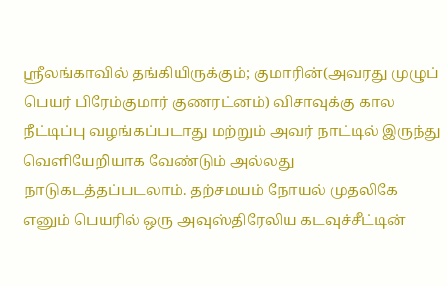ஸ்ரீலங்காவில் தங்கியிருக்கும்; குமாரின்(அவரது முழுப் பெயர் பிரேம்குமார் குணரட்னம்) விசாவுக்கு கால நீட்டிப்பு வழங்கப்படாது மற்றும் அவர் நாட்டில் இருந்து வெளியேறியாக வேண்டும் அல்லது நாடுகடத்தப்படலாம். தற்சமயம் நோயல் முதலிகே எனும் பெயரில் ஒரு அவுஸ்திரேலிய கடவுச்சீட்டின்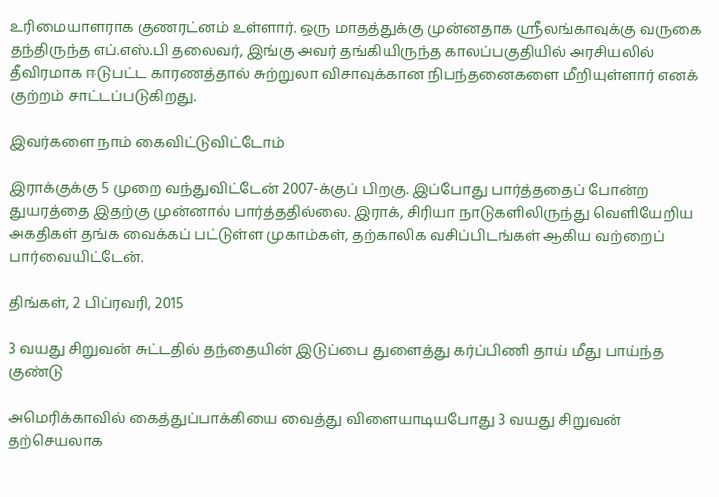உரிமையாளராக குணரட்னம் உள்ளார். ஒரு மாதத்துக்கு முன்னதாக ஸ்ரீலங்காவுக்கு வருகை தந்திருந்த எப்.எஸ்.பி தலைவர், இங்கு அவர் தங்கியிருந்த காலப்பகுதியில் அரசியலில் தீவிரமாக ஈடுபட்ட காரணத்தால் சுற்றுலா விசாவுக்கான நிபந்தனைகளை மீறியுள்ளார் எனக் குற்றம் சாட்டப்படுகிறது.

இவர்களை நாம் கைவிட்டுவிட்டோம்

இராக்குக்கு 5 முறை வந்துவிட்டேன் 2007-க்குப் பிறகு. இப்போது பார்த்ததைப் போன்ற துயரத்தை இதற்கு முன்னால் பார்த்ததில்லை. இராக், சிரியா நாடுகளிலிருந்து வெளியேறிய அகதிகள் தங்க வைக்கப் பட்டுள்ள முகாம்கள், தற்காலிக வசிப்பிடங்கள் ஆகிய வற்றைப் பார்வையிட்டேன்.

திங்கள், 2 பிப்ரவரி, 2015

3 வயது சிறுவன் சுட்டதில் தந்தையின் இடுப்பை துளைத்து கர்ப்பிணி தாய் மீது பாய்ந்த குண்டு

அமெரிக்காவில் கைத்துப்பாக்கியை வைத்து விளையாடியபோது 3 வயது சிறுவன் தற்செயலாக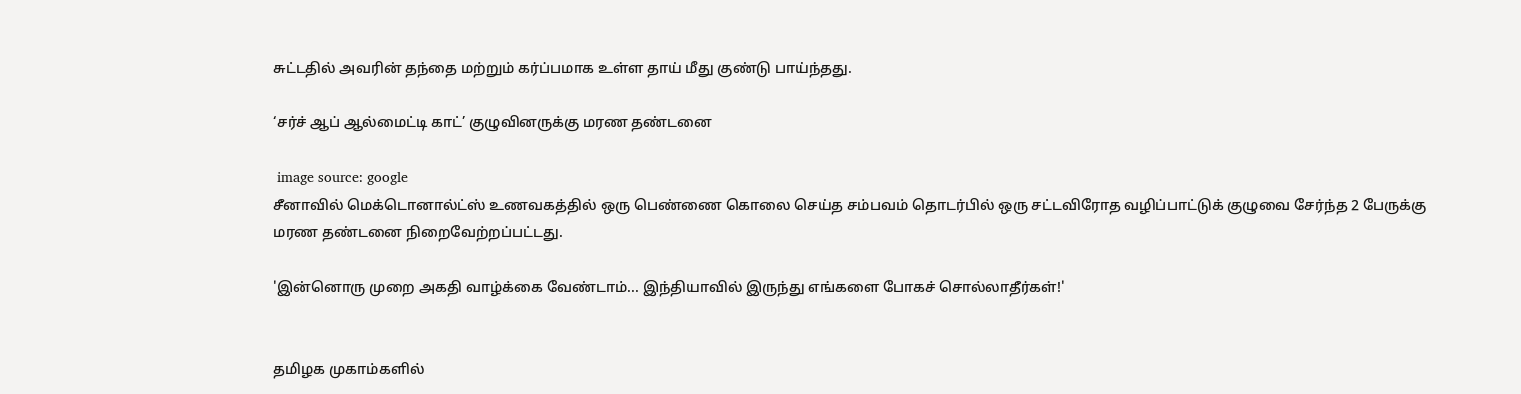சுட்டதில் அவரின் தந்தை மற்றும் கர்ப்பமாக உள்ள தாய் மீது குண்டு பாய்ந்தது.

‘சர்ச் ஆப் ஆல்மைட்டி காட்’ குழுவினருக்கு மரண தண்டனை

 image source: google
சீனாவில் மெக்டொனால்ட்ஸ் உணவகத்தில் ஒரு பெண்ணை கொலை செய்த சம்பவம் தொடர்பில் ஒரு சட்டவிரோத வழிப்பாட்டுக் குழுவை சேர்ந்த 2 பேருக்கு மரண தண்டனை நிறைவேற்றப்பட்டது.

'இன்னொரு முறை அகதி வாழ்க்கை வேண்டாம்... இந்தியாவில் இருந்து எங்களை போகச் சொல்லாதீர்கள்!'


தமிழக முகாம்களில்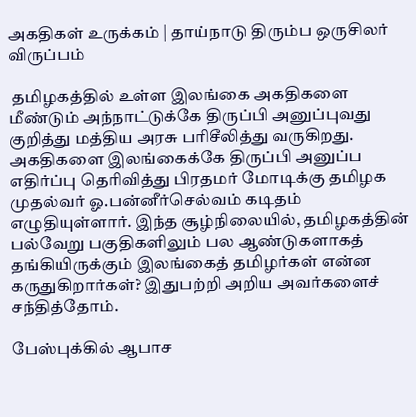அகதிகள் உருக்கம் | தாய்நாடு திரும்ப ஒருசிலர் விருப்பம்

 தமிழகத்தில் உள்ள இலங்கை அகதிகளை மீண்டும் அந்நாட்டுக்கே திருப்பி அனுப்புவது குறித்து மத்திய அரசு பரிசீலித்து வருகிறது. அகதிகளை இலங்கைக்கே திருப்பி அனுப்ப எதிர்ப்பு தெரிவித்து பிரதமர் மோடிக்கு தமிழக முதல்வர் ஓ.பன்னீர்செல்வம் கடிதம் எழுதியுள்ளார். இந்த சூழ்நிலையில், தமிழகத்தின் பல்வேறு பகுதிகளிலும் பல ஆண்டுகளாகத் தங்கியிருக்கும் இலங்கைத் தமிழர்கள் என்ன கருதுகிறார்கள்? இதுபற்றி அறிய அவர்களைச் சந்தித்தோம்.

பேஸ்புக்கில் ஆபாச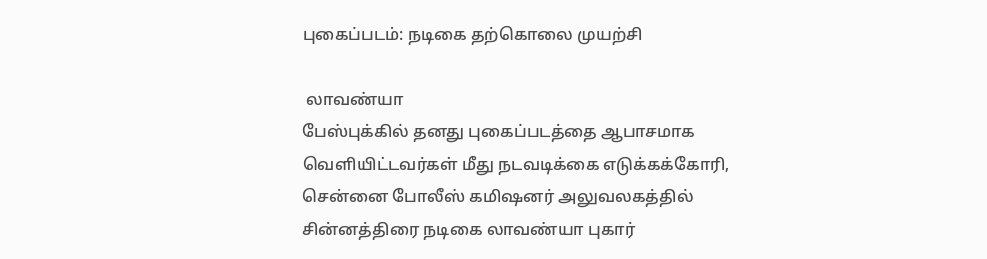புகைப்படம்: நடிகை தற்கொலை முயற்சி

 லாவண்யா
பேஸ்புக்கில் தனது புகைப்படத்தை ஆபாசமாக வெளியிட்டவர்கள் மீது நடவடிக்கை எடுக்கக்கோரி, சென்னை போலீஸ் கமிஷனர் அலுவலகத்தில் சின்னத்திரை நடிகை லாவண்யா புகார்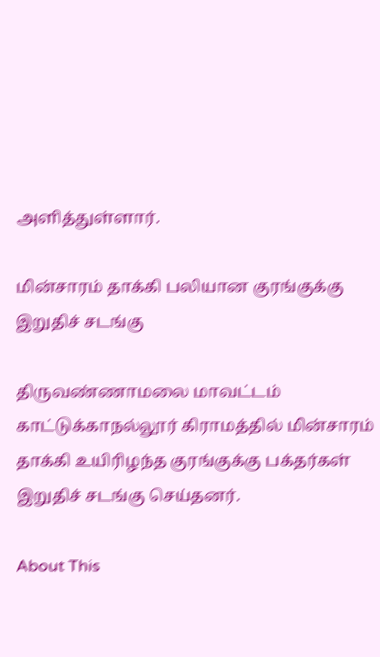அளித்துள்ளார்.

மின்சாரம் தாக்கி பலியான குரங்குக்கு இறுதிச் சடங்கு

திருவண்ணாமலை மாவட்டம் காட்டுக்காநல்லூர் கிராமத்தில் மின்சாரம் தாக்கி உயிரிழந்த குரங்குக்கு பக்தர்கள் இறுதிச் சடங்கு செய்தனர்.

About This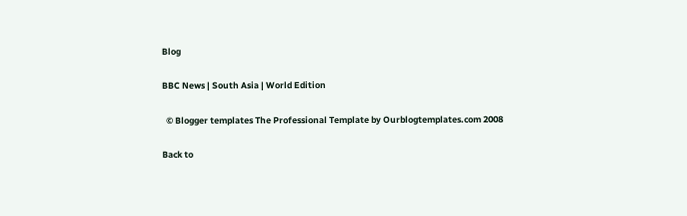Blog

BBC News | South Asia | World Edition

  © Blogger templates The Professional Template by Ourblogtemplates.com 2008

Back to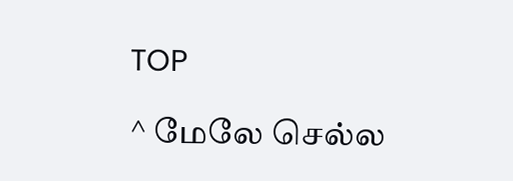TOP

^ மேலே செல்ல